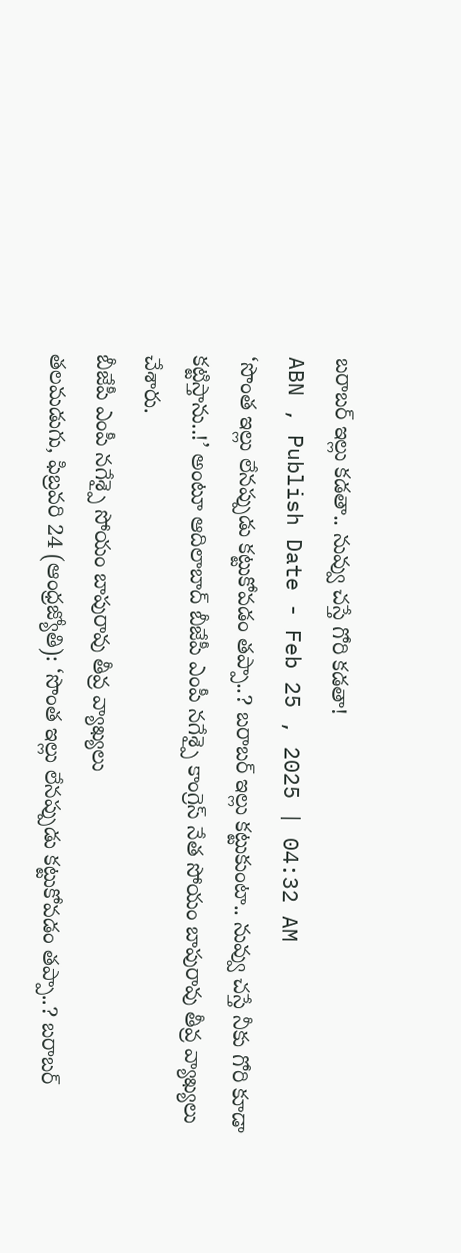బరాబర్ ఇల్లు కడతా.. నువ్వు చస్తే గోరి కడతా!
ABN , Publish Date - Feb 25 , 2025 | 04:32 AM
‘సొంత ఇల్లు లేనప్పుడు కట్టుకోవడం తప్పా..? బరాబర్ ఇల్లు కట్టుకుంటా.. నువ్వు చస్తే నీకు గోరి కూడా కట్టిస్తాను..!’ అంటూ ఆదిలాబాద్ బీజేపీ ఎంపీ నగేశ్పై కాంగ్రెస్ నేత సోయం బాపురావు తీవ్ర వ్యాఖ్యలు చేశారు.
బీజేపీ ఎంపీ నగేశ్పై సోయం బాపురావు తీవ్ర వ్యాఖ్యలు
తలమడుగు, ఫిబ్రవరి 24 (ఆంధ్రజ్యోతి): ‘సొంత ఇల్లు లేనప్పుడు కట్టుకోవడం తప్పా..? బరాబర్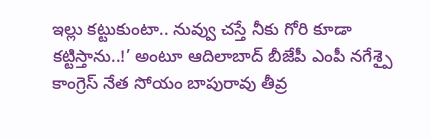ఇల్లు కట్టుకుంటా.. నువ్వు చస్తే నీకు గోరి కూడా కట్టిస్తాను..!’ అంటూ ఆదిలాబాద్ బీజేపీ ఎంపీ నగేశ్పై కాంగ్రెస్ నేత సోయం బాపురావు తీవ్ర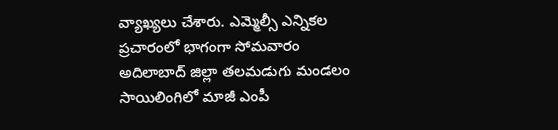వ్యాఖ్యలు చేశారు. ఎమ్మెల్సీ ఎన్నికల ప్రచారంలో భాగంగా సోమవారం అదిలాబాద్ జిల్లా తలమడుగు మండలం సాయిలింగిలో మాజీ ఎంపీ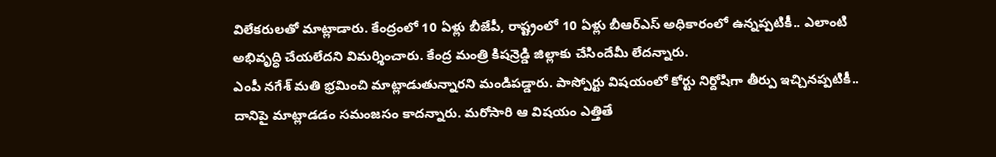విలేకరులతో మాట్లాడారు. కేంద్రంలో 10 ఏళ్లు బీజేపీ, రాష్ట్రంలో 10 ఏళ్లు బీఆర్ఎస్ అధికారంలో ఉన్నప్పటికీ.. ఎలాంటి అభివృద్ధి చేయలేదని విమర్శించారు. కేంద్ర మంత్రి కిషన్రెడ్డి జిల్లాకు చేసిందేమీ లేదన్నారు.
ఎంపీ నగేశ్ మతి భ్రమించి మాట్లాడుతున్నారని మండిపడ్డారు. పాస్పోర్టు విషయంలో కోర్టు నిర్దోషిగా తీర్పు ఇచ్చినప్పటికీ.. దానిపై మాట్లాడడం సమంజసం కాదన్నారు. మరోసారి ఆ విషయం ఎత్తితే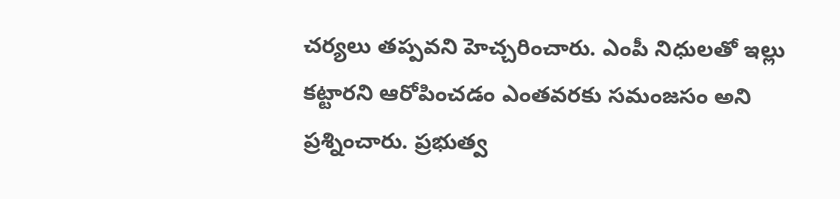చర్యలు తప్పవని హెచ్చరించారు. ఎంపీ నిధులతో ఇల్లు కట్టారని ఆరోపించడం ఎంతవరకు సమంజసం అని ప్రశ్నించారు. ప్రభుత్వ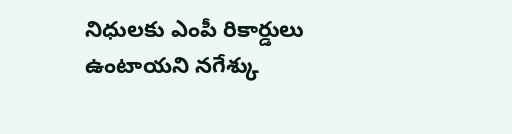నిధులకు ఎంపీ రికార్డులు ఉంటాయని నగేశ్కు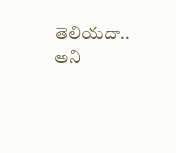తెలియదా.. అని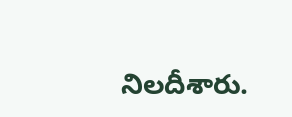నిలదీశారు.